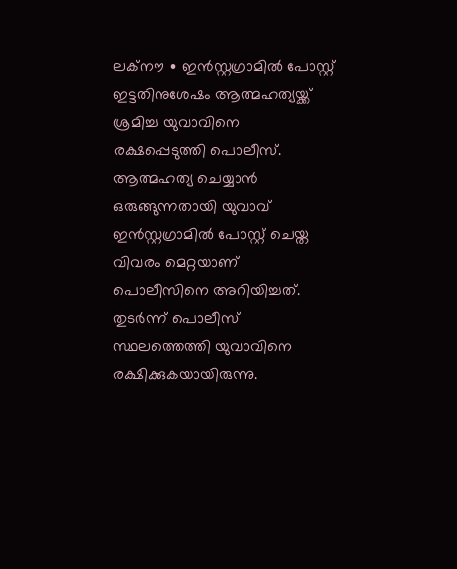ലക്നൗ ∙ ഇൻസ്റ്റഗ്രാമിൽ പോസ്റ്റ് ഇട്ടതിനുശേഷം ആത്മഹത്യയ്ക്ക് ശ്രമിച്ച യുവാവിനെ രക്ഷപ്പെടുത്തി പൊലീസ്. ആത്മഹത്യ ചെയ്യാൻ ഒരുങ്ങുന്നതായി യുവാവ് ഇൻസ്റ്റഗ്രാമിൽ പോസ്റ്റ് ചെയ്ത വിവരം മെറ്റയാണ് പൊലീസിനെ അറിയിച്ചത്. തുടർന്ന് പൊലീസ് സ്ഥലത്തെത്തി യുവാവിനെ രക്ഷിക്കുകയായിരുന്നു.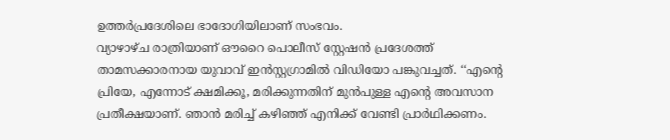ഉത്തർപ്രദേശിലെ ഭാദോഗിയിലാണ് സംഭവം.
വ്യാഴാഴ്ച രാത്രിയാണ് ഔറൈ പൊലീസ് സ്റ്റേഷൻ പ്രദേശത്ത് താമസക്കാരനായ യുവാവ് ഇൻസ്റ്റഗ്രാമിൽ വിഡിയോ പങ്കുവച്ചത്. ‘‘എന്റെ പ്രിയേ, എന്നോട് ക്ഷമിക്കൂ, മരിക്കുന്നതിന് മുൻപുള്ള എന്റെ അവസാന പ്രതീക്ഷയാണ്. ഞാൻ മരിച്ച് കഴിഞ്ഞ് എനിക്ക് വേണ്ടി പ്രാർഥിക്കണം.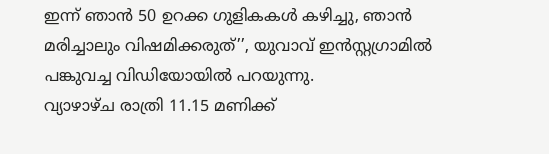ഇന്ന് ഞാൻ 50 ഉറക്ക ഗുളികകൾ കഴിച്ചു, ഞാൻ മരിച്ചാലും വിഷമിക്കരുത്’’, യുവാവ് ഇൻസ്റ്റഗ്രാമിൽ പങ്കുവച്ച വിഡിയോയിൽ പറയുന്നു.
വ്യാഴാഴ്ച രാത്രി 11.15 മണിക്ക്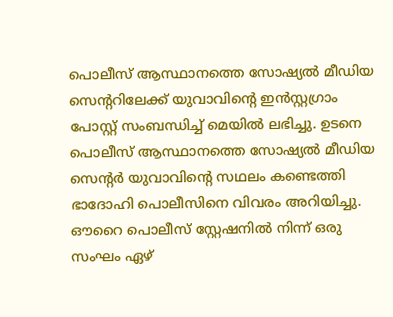പൊലീസ് ആസ്ഥാനത്തെ സോഷ്യൽ മീഡിയ സെന്ററിലേക്ക് യുവാവിന്റെ ഇൻസ്റ്റഗ്രാം പോസ്റ്റ് സംബന്ധിച്ച് മെയിൽ ലഭിച്ചു. ഉടനെ പൊലീസ് ആസ്ഥാനത്തെ സോഷ്യൽ മീഡിയ സെന്റർ യുവാവിന്റെ സഥലം കണ്ടെത്തി ഭാദോഹി പൊലീസിനെ വിവരം അറിയിച്ചു. ഔറൈ പൊലീസ് സ്റ്റേഷനിൽ നിന്ന് ഒരു സംഘം ഏഴ്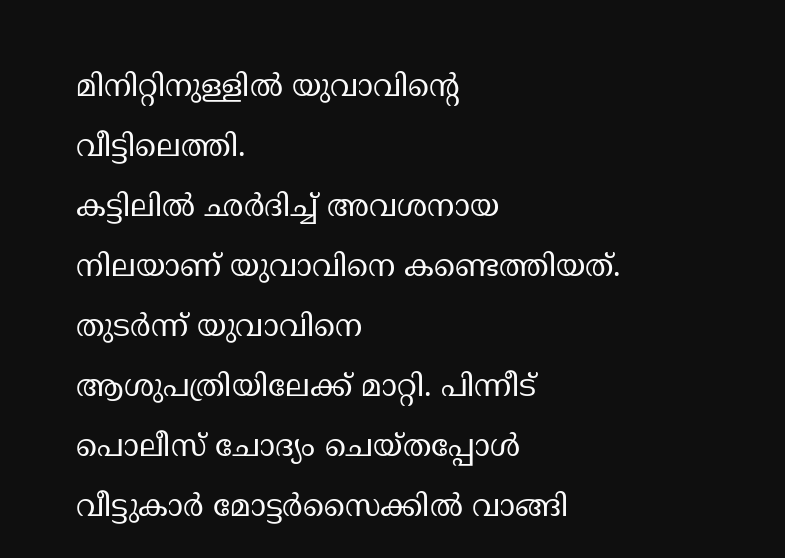മിനിറ്റിനുള്ളിൽ യുവാവിന്റെ വീട്ടിലെത്തി.
കട്ടിലിൽ ഛർദിച്ച് അവശനായ നിലയാണ് യുവാവിനെ കണ്ടെത്തിയത്. തുടർന്ന് യുവാവിനെ ആശുപത്രിയിലേക്ക് മാറ്റി. പിന്നീട് പൊലീസ് ചോദ്യം ചെയ്തപ്പോൾ വീട്ടുകാർ മോട്ടർസൈക്കിൽ വാങ്ങി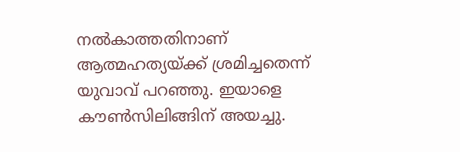നൽകാത്തതിനാണ് ആത്മഹത്യയ്ക്ക് ശ്രമിച്ചതെന്ന് യുവാവ് പറഞ്ഞു. ഇയാളെ കൗൺസിലിങ്ങിന് അയച്ചു.